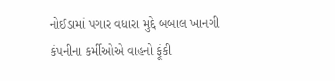નોઈડામાં પગાર વધારા મુદ્દે બબાલ ખાનગી કંપનીના કર્મીઓએ વાહનો ફૂંકી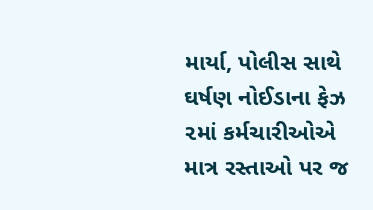માર્યા, પોલીસ સાથે ઘર્ષણ નોઈડાના ફેઝ ૨માં કર્મચારીઓએ માત્ર રસ્તાઓ પર જ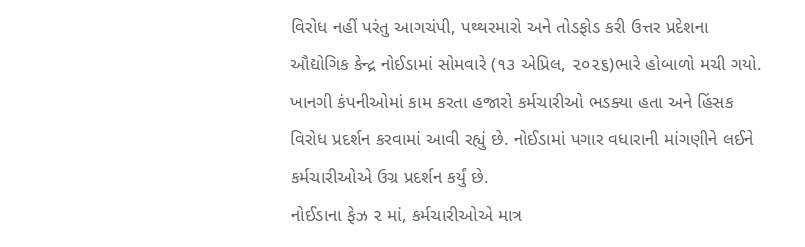વિરોધ નહીં પરંતુ આગચંપી, પથ્થરમારો અને તોડફોડ કરી ઉત્તર પ્રદેશના ઔદ્યોગિક કેન્દ્ર નોઈડામાં સોમવારે (૧૩ એપ્રિલ, ૨૦૨૬)ભારે હોબાળો મચી ગયો. ખાનગી કંપનીઓમાં કામ કરતા હજારો કર્મચારીઓ ભડક્યા હતા અને હિંસક વિરોધ પ્રદર્શન કરવામાં આવી રહ્યું છે. નોઈડામાં પગાર વધારાની માંગણીને લઈને કર્મચારીઓએ ઉગ્ર પ્રદર્શન કર્યું છે.
નોઈડાના ફેઝ ૨ માં, કર્મચારીઓએ માત્ર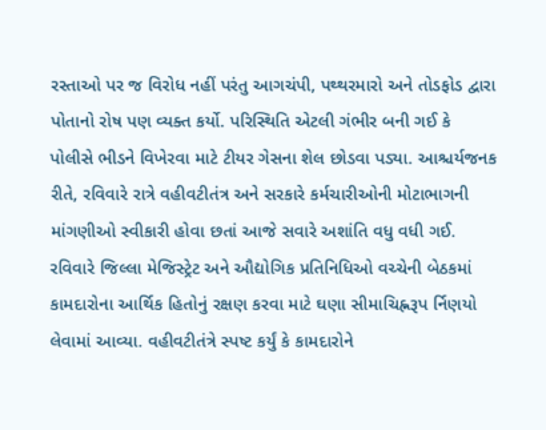રસ્તાઓ પર જ વિરોધ નહીં પરંતુ આગચંપી, પથ્થરમારો અને તોડફોડ દ્વારા પોતાનો રોષ પણ વ્યક્ત કર્યો. પરિસ્થિતિ એટલી ગંભીર બની ગઈ કે પોલીસે ભીડને વિખેરવા માટે ટીયર ગેસના શેલ છોડવા પડ્યા. આશ્ચર્યજનક રીતે, રવિવારે રાત્રે વહીવટીતંત્ર અને સરકારે કર્મચારીઓની મોટાભાગની માંગણીઓ સ્વીકારી હોવા છતાં આજે સવારે અશાંતિ વધુ વધી ગઈ.
રવિવારે જિલ્લા મેજિસ્ટ્રેટ અને ઔદ્યોગિક પ્રતિનિધિઓ વચ્ચેની બેઠકમાં કામદારોના આર્થિક હિતોનું રક્ષણ કરવા માટે ઘણા સીમાચિહ્નરૂપ ર્નિણયો લેવામાં આવ્યા. વહીવટીતંત્રે સ્પષ્ટ કર્યું કે કામદારોને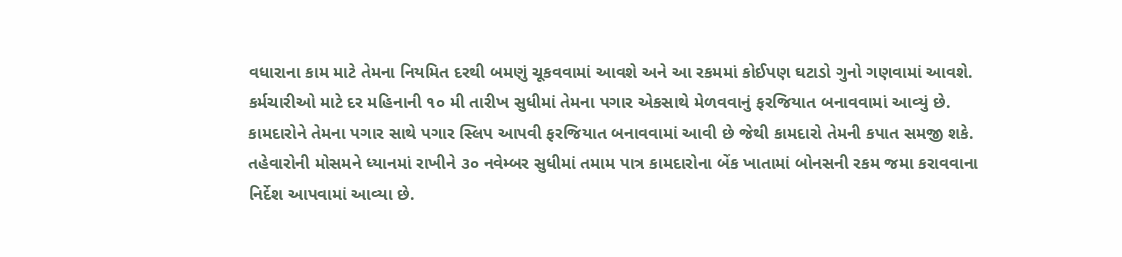વધારાના કામ માટે તેમના નિયમિત દરથી બમણું ચૂકવવામાં આવશે અને આ રકમમાં કોઈપણ ઘટાડો ગુનો ગણવામાં આવશે. કર્મચારીઓ માટે દર મહિનાની ૧૦ મી તારીખ સુધીમાં તેમના પગાર એકસાથે મેળવવાનું ફરજિયાત બનાવવામાં આવ્યું છે. કામદારોને તેમના પગાર સાથે પગાર સ્લિપ આપવી ફરજિયાત બનાવવામાં આવી છે જેથી કામદારો તેમની કપાત સમજી શકે. તહેવારોની મોસમને ધ્યાનમાં રાખીને ૩૦ નવેમ્બર સુધીમાં તમામ પાત્ર કામદારોના બેંક ખાતામાં બોનસની રકમ જમા કરાવવાના નિર્દેશ આપવામાં આવ્યા છે.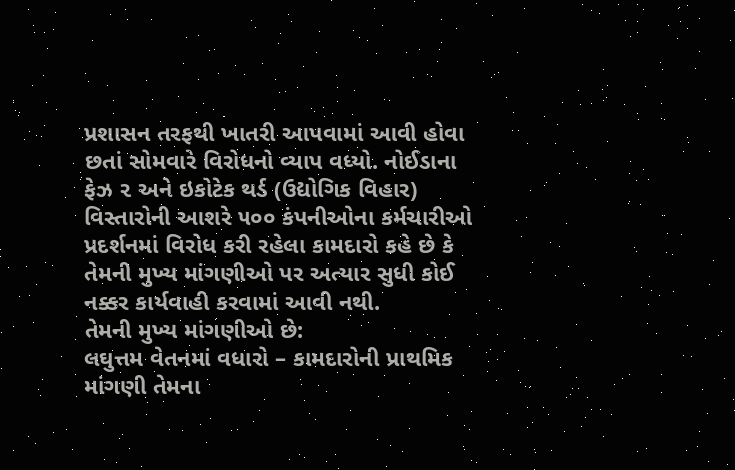પ્રશાસન તરફથી ખાતરી આપવામાં આવી હોવા છતાં સોમવારે વિરોધનો વ્યાપ વધ્યો. નોઈડાના ફેઝ ૨ અને ઇકોટેક થર્ડ (ઉદ્યોગિક વિહાર) વિસ્તારોની આશરે ૫૦૦ કંપનીઓના કર્મચારીઓ પ્રદર્શનમાં વિરોધ કરી રહેલા કામદારો કહે છે કે તેમની મુખ્ય માંગણીઓ પર અત્યાર સુધી કોઈ નક્કર કાર્યવાહી કરવામાં આવી નથી.
તેમની મુખ્ય માંગણીઓ છે:
લઘુત્તમ વેતનમાં વધારો – કામદારોની પ્રાથમિક માંગણી તેમના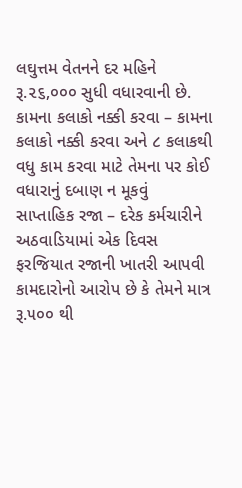લઘુત્તમ વેતનને દર મહિને રૂ.૨૬,૦૦૦ સુધી વધારવાની છે.
કામના કલાકો નક્કી કરવા – કામના કલાકો નક્કી કરવા અને ૮ કલાકથી વધુ કામ કરવા માટે તેમના પર કોઈ વધારાનું દબાણ ન મૂકવું
સાપ્તાહિક રજા – દરેક કર્મચારીને અઠવાડિયામાં એક દિવસ ફરજિયાત રજાની ખાતરી આપવી
કામદારોનો આરોપ છે કે તેમને માત્ર રૂ.૫૦૦ થી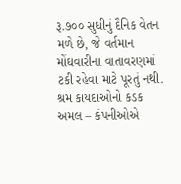રૂ.૭૦૦ સુધીનું દૈનિક વેતન મળે છે, જે વર્તમાન મોંઘવારીના વાતાવરણમાં ટકી રહેવા માટે પૂરતું નથી.
શ્રમ કાયદાઓનો કડક અમલ – કંપનીઓએ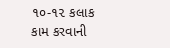૧૦-૧૨ કલાક કામ કરવાની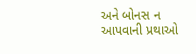અને બોનસ ન આપવાની પ્રથાઓ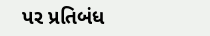પર પ્રતિબંધ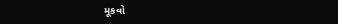મૂકવો